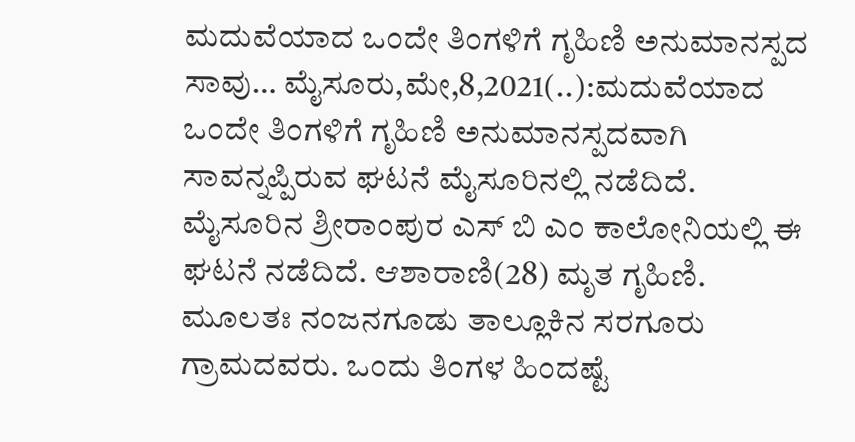ಮದುವೆಯಾದ ಒಂದೇ ತಿಂಗಳಿಗೆ ಗೃಹಿಣಿ ಅನುಮಾನಸ್ಪದ ಸಾವು… ಮೈಸೂರು,ಮೇ,8,2021(..):ಮದುವೆಯಾದ ಒಂದೇ ತಿಂಗಳಿಗೆ ಗೃಹಿಣಿ ಅನುಮಾನಸ್ಪದವಾಗಿ ಸಾವನ್ನಪ್ಪಿರುವ ಘಟನೆ ಮೈಸೂರಿನಲ್ಲಿ ನಡೆದಿದೆ. ಮೈಸೂರಿನ ಶ್ರೀರಾಂಪುರ ಎಸ್ ಬಿ ಎಂ ಕಾಲೋನಿಯಲ್ಲಿ ಈ ಘಟನೆ ನಡೆದಿದೆ. ಆಶಾರಾಣಿ(28) ಮೃತ ಗೃಹಿಣಿ. ಮೂಲತಃ ನಂಜನಗೂಡು ತಾಲ್ಲೂಕಿನ ಸರಗೂರು ಗ್ರಾಮದವರು. ಒಂದು ತಿಂಗಳ ಹಿಂದಷ್ಟೆ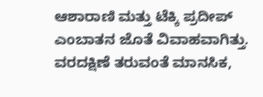ಆಶಾರಾಣಿ ಮತ್ತು ಟೆಕ್ಕಿ ಪ್ರದೀಪ್ ಎಂಬಾತನ ಜೊತೆ ವಿವಾಹವಾಗಿತ್ತು. ವರದಕ್ಷಿಣೆ ತರುವಂತೆ ಮಾನಸಿಕ,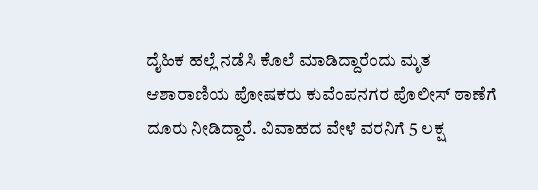ದೈಹಿಕ‌ ಹಲ್ಲೆ ನಡೆಸಿ ಕೊಲೆ ಮಾಡಿದ್ದಾರೆಂದು ಮೃತ ಆಶಾರಾಣಿಯ ಪೋಷಕರು ಕುವೆಂಪನಗರ ಪೊಲೀಸ್ ಠಾಣೆಗೆ ದೂರು ನೀಡಿದ್ದಾರೆ. ವಿವಾಹದ ವೇಳೆ ವರನಿಗೆ 5 ಲಕ್ಷ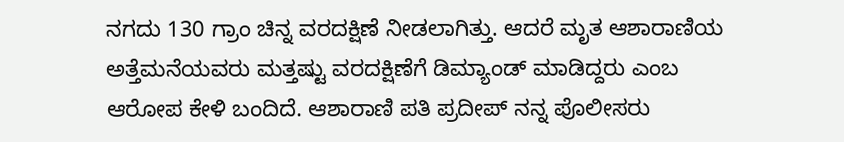ನಗದು 130 ಗ್ರಾಂ ಚಿನ್ನ ವರದಕ್ಷಿಣೆ ನೀಡಲಾಗಿತ್ತು. ಆದರೆ ಮೃತ ಆಶಾರಾಣಿಯ ಅತ್ತೆಮನೆಯವರು ಮತ್ತಷ್ಟು ವರದಕ್ಷಿಣೆಗೆ ಡಿಮ್ಯಾಂಡ್ ಮಾಡಿದ್ದರು ಎಂಬ ಆರೋಪ ಕೇಳಿ ಬಂದಿದೆ. ಆಶಾರಾಣಿ ಪತಿ ಪ್ರದೀಪ್ ನನ್ನ ಪೊಲೀಸರು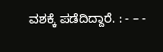ವಶಕ್ಕೆ ಪಡೆದಿದ್ದಾರೆ. : - – -